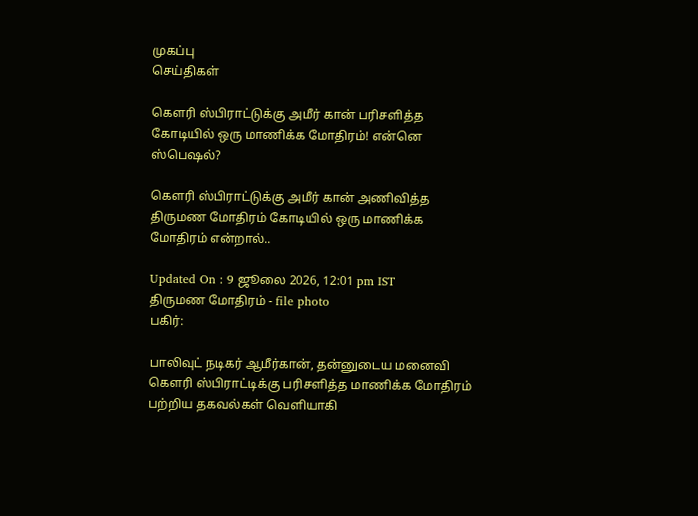முகப்பு
செய்திகள்

கௌரி ஸ்பிராட்டுக்கு அமீர் கான் பரிசளித்த கோடியில் ஒரு மாணிக்க மோதிரம்! என்னெ ஸ்பெஷல்?

கௌரி ஸ்பிராட்டுக்கு அமீர் கான் அணிவித்த திருமண மோதிரம் கோடியில் ஒரு மாணிக்க மோதிரம் என்றால்..

Updated On : 9 ஜூலை 2026, 12:01 pm IST
திருமண மோதிரம் - file photo
பகிர்:

பாலிவுட் நடிகர் ஆமீர்கான், தன்னுடைய மனைவி கௌரி ஸ்பிராட்டிக்கு பரிசளித்த மாணிக்க மோதிரம் பற்றிய தகவல்கள் வெளியாகி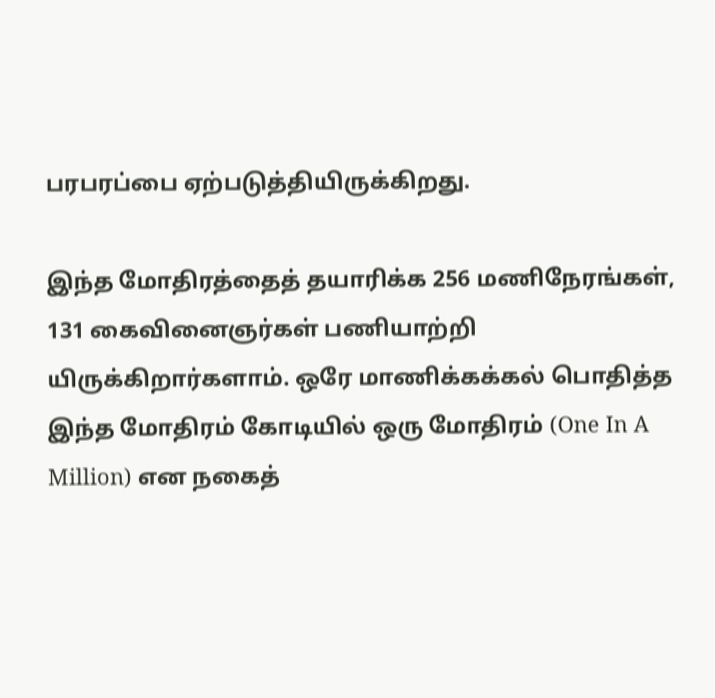பரபரப்பை ஏற்படுத்தியிருக்கிறது.

இந்த மோதிரத்தைத் தயாரிக்க 256 மணிநேரங்கள், 131 கைவினைஞர்கள் பணியாற்றி யிருக்கிறார்களாம். ஒரே மாணிக்கக்கல் பொதித்த இந்த மோதிரம் கோடியில் ஒரு மோதிரம் (One In A Million) என நகைத்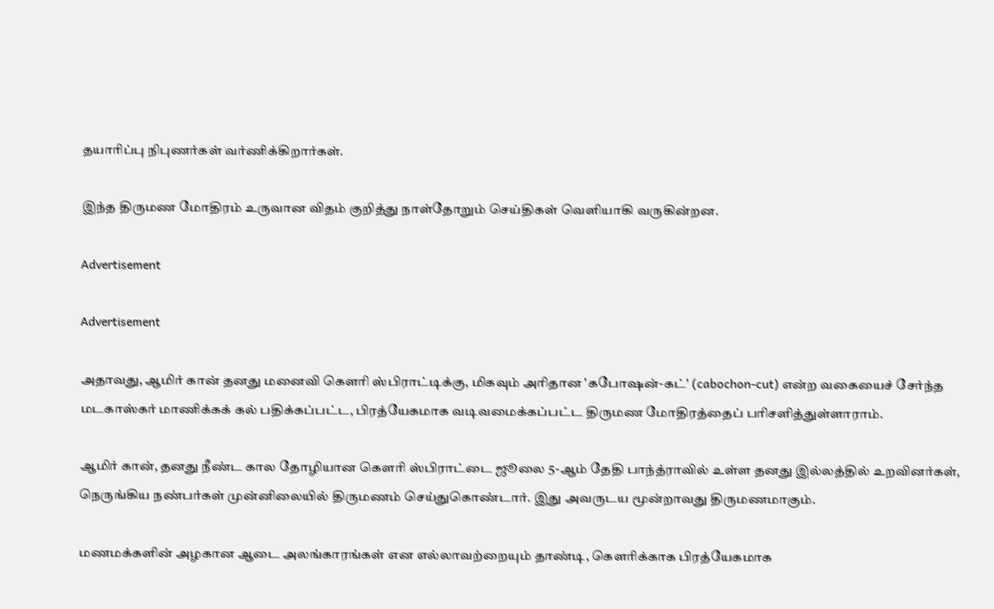தயாரிப்பு நிபுணர்கள் வர்ணிக்கிறார்கள்.

இந்த திருமண மோதிரம் உருவான விதம் குறித்து நாள்தோறும் செய்திகள் வெளியாகி வருகின்றன.

Advertisement

Advertisement

அதாவது, ஆமிர் கான் தனது மனைவி கௌரி ஸ்பிராட்டிக்கு, மிகவும் அரிதான 'கபோஷன்-கட்' (cabochon-cut) என்ற வகையைச் சேர்ந்த மடகாஸ்கர் மாணிக்கக் கல் பதிக்கப்பட்ட, பிரத்யேகமாக வடிவமைக்கப்பட்ட திருமண மோதிரத்தைப் பரிசளித்துள்ளாராம்.

ஆமிர் கான், தனது நீண்ட கால தோழியான கௌரி ஸ்பிராட்டை ஜூலை 5-ஆம் தேதி பாந்த்ராவில் உள்ள தனது இல்லத்தில் உறவினர்கள், நெருங்கிய நண்பர்கள் முன்னிலையில் திருமணம் செய்துகொண்டார். இது அவருடய மூன்றாவது திருமணமாகும்.

மணமக்களின் அழகான ஆடை அலங்காரங்கள் என எல்லாவற்றையும் தாண்டி, கௌரிக்காக பிரத்யேகமாக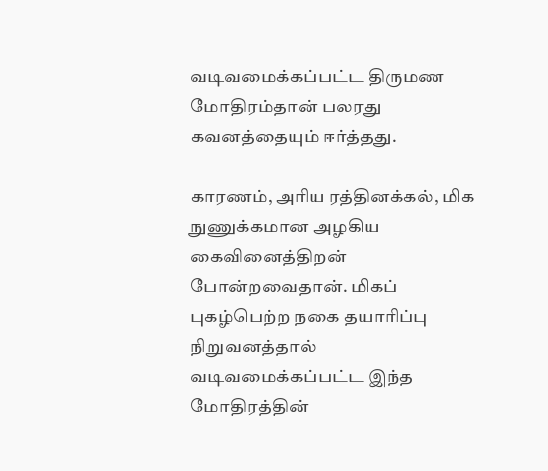வடிவமைக்கப்பட்ட திருமண மோதிரம்தான் பலரது கவனத்தையும் ஈர்த்தது.

காரணம், அரிய ரத்தினக்கல், மிக நுணுக்கமான அழகிய கைவினைத்திறன் போன்றவைதான். மிகப் புகழ்பெற்ற நகை தயாரிப்பு நிறுவனத்தால் வடிவமைக்கப்பட்ட இந்த மோதிரத்தின்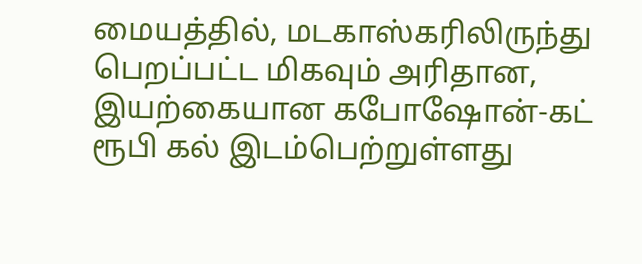மையத்தில், மடகாஸ்கரிலிருந்து பெறப்பட்ட மிகவும் அரிதான, இயற்கையான கபோஷோன்-கட் ரூபி கல் இடம்பெற்றுள்ளது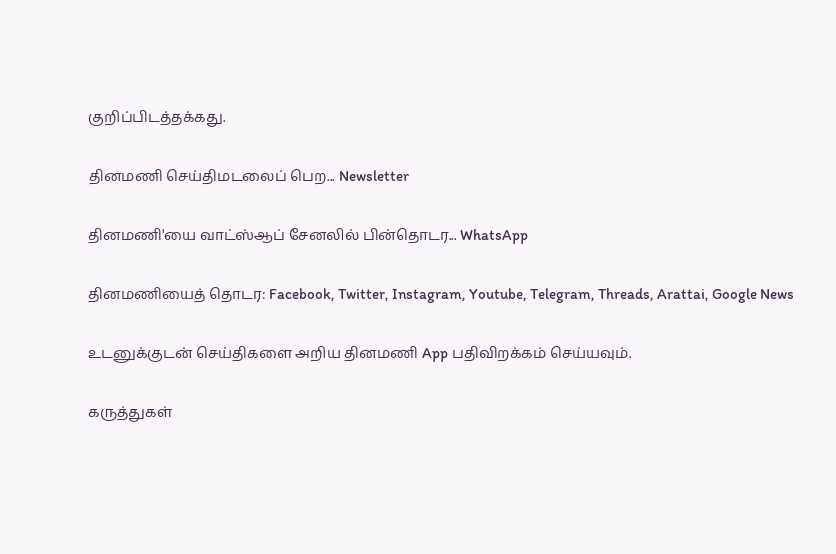குறிப்பிடத்தக்கது.

தினமணி செய்திமடலைப் பெற... Newsletter

தினமணி'யை வாட்ஸ்ஆப் சேனலில் பின்தொடர... WhatsApp

தினமணியைத் தொடர: Facebook, Twitter, Instagram, Youtube, Telegram, Threads, Arattai, Google News

உடனுக்குடன் செய்திகளை அறிய தினமணி App பதிவிறக்கம் செய்யவும்.

கருத்துகள்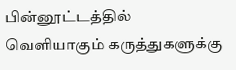பின்னூட்டத்தில் வெளியாகும் கருத்துகளுக்கு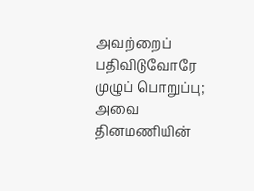அவற்றைப் பதிவிடுவோரே முழுப் பொறுப்பு; அவை தினமணியின்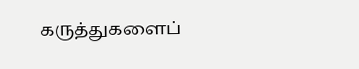கருத்துகளைப்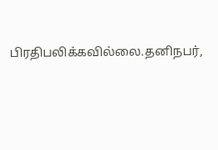பிரதிபலிக்கவில்லை.தனிநபர்,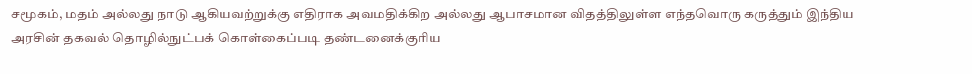சமூகம், மதம் அல்லது நாடு ஆகியவற்றுக்கு எதிராக அவமதிக்கிற அல்லது ஆபாசமான விதத்திலுள்ள எந்தவொரு கருத்தும் இந்திய அரசின் தகவல் தொழில்நுட்பக் கொள்கைப்படி தண்டனைக்குரிய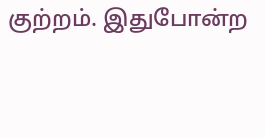குற்றம். இதுபோன்ற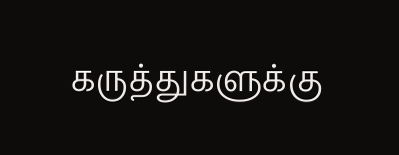கருத்துகளுக்கு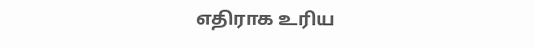எதிராக உரிய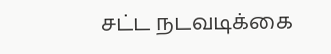சட்ட நடவடிக்கை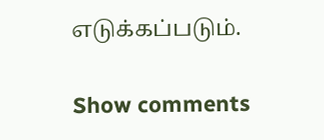எடுக்கப்படும்.

Show comments